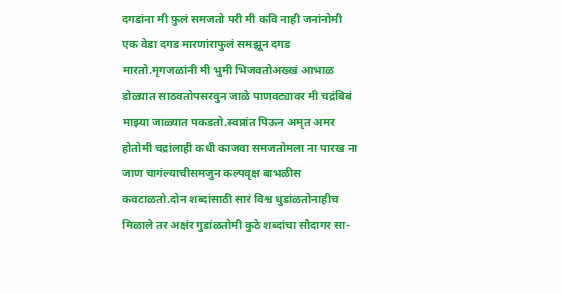दगडांना मी फ़ुलं समजतो परी मी कवि नाही जनांनोमी एक वेडा दगड मारणांराफुलं समझून दगड मारतो.मृगजळांनी मी भुमी भिजवतोअख्खं आभाळ डोळ्यात साठवतोपसरवुन जाळे पाणवट्यावर मी चद्रंबिबं माझ्या जाळ्यात पकडतो.स्वप्नांत पिऊन अमृत अमर होतोमी चद्रांलाही कधी काजवा समजतोमला ना पारख ना जाण चागंल्याचीसमजुन कल्पवृक्ष बाभळीस कवटाळतो.दोन शब्दांसाठी सारं विश्व धुडांळतोनाहीच मिळाले तर अक्षंर गुडांळतोमी कुठे शब्दांचा सौदागर सा-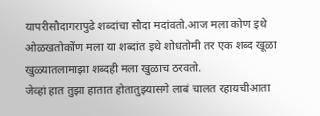यापरीसौदागरापुढे शब्दांचा सौदा मदांवतो.आज मला कोण इथे ओळखतोकोंण मला या शब्दांत इथे शोधतोमी तर एक शब्द खूळा खुळ्यातलामाझा शब्दही मला खुळाच ठरवतो.
जेव्हां हात तुझा हातात होतातुझ्यासगे लाबं चालत रहायचीआता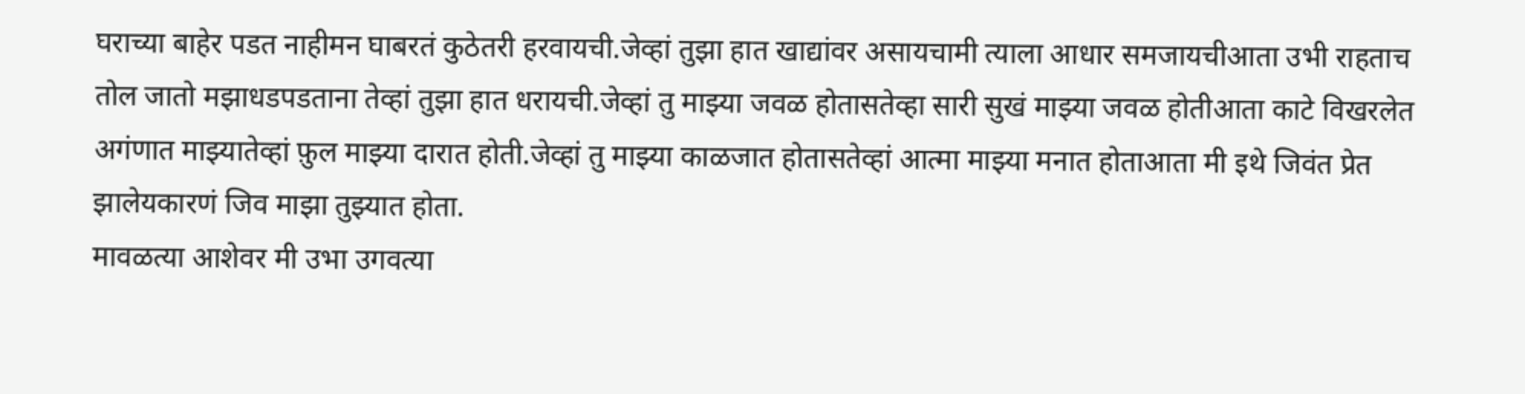घराच्या बाहेर पडत नाहीमन घाबरतं कुठेतरी हरवायची.जेव्हां तुझा हात खाद्यांवर असायचामी त्याला आधार समजायचीआता उभी राहताच तोल जातो मझाधडपडताना तेव्हां तुझा हात धरायची.जेव्हां तु माझ्या जवळ होतासतेव्हा सारी सुखं माझ्या जवळ होतीआता काटे विखरलेत अगंणात माझ्यातेव्हां फ़ुल माझ्या दारात होती.जेव्हां तु माझ्या काळजात होतासतेव्हां आत्मा माझ्या मनात होताआता मी इथे जिवंत प्रेत झालेयकारणं जिव माझा तुझ्यात होता.
मावळत्या आशेवर मी उभा उगवत्या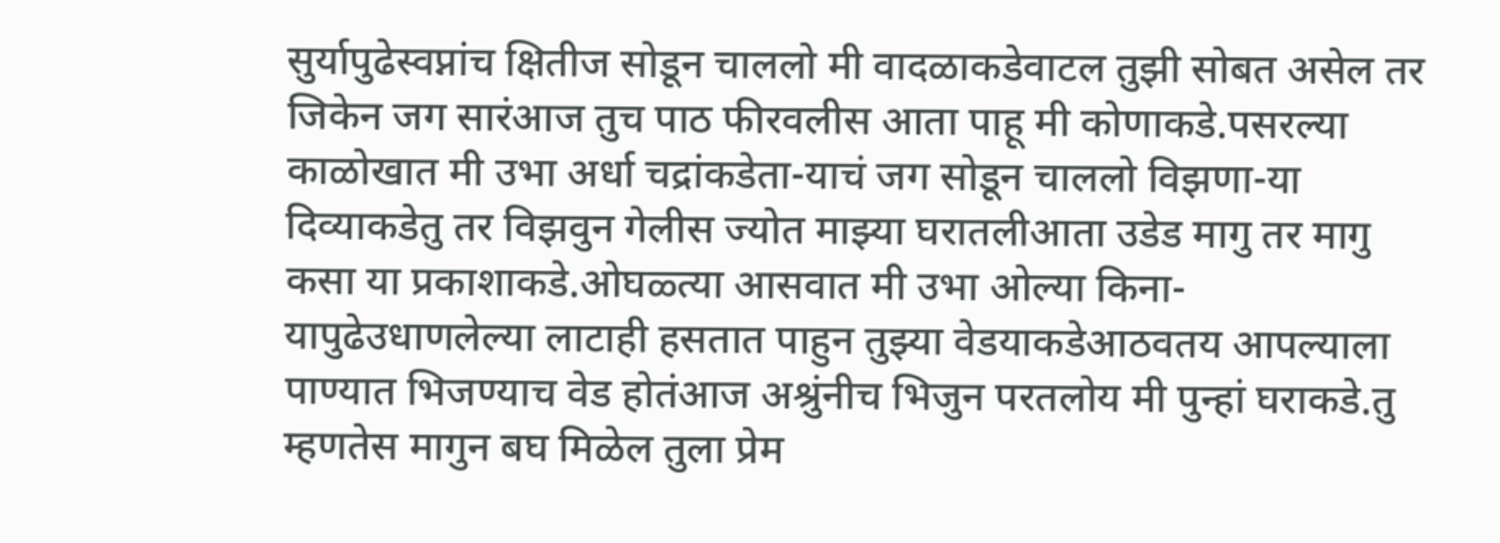सुर्यापुढेस्वप्नांच क्षितीज सोडून चाललो मी वादळाकडेवाटल तुझी सोबत असेल तर जिकेन जग सारंआज तुच पाठ फीरवलीस आता पाहू मी कोणाकडे.पसरल्या काळोखात मी उभा अर्धा चद्रांकडेता-याचं जग सोडून चाललो विझणा-या दिव्याकडेतु तर विझवुन गेलीस ज्योत माझ्या घरातलीआता उडेड मागु तर मागु कसा या प्रकाशाकडे.ओघळ्त्या आसवात मी उभा ओल्या किना-यापुढेउधाणलेल्या लाटाही हसतात पाहुन तुझ्या वेडयाकडेआठवतय आपल्याला पाण्यात भिजण्याच वेड होतंआज अश्रुंनीच भिजुन परतलोय मी पुन्हां घराकडे.तु म्हणतेस मागुन बघ मिळेल तुला प्रेम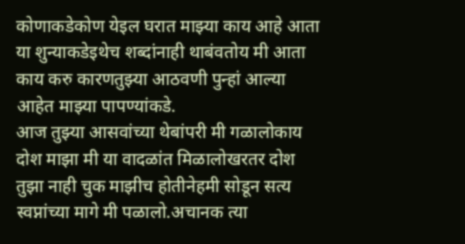कोणाकडेकोण येइल घरात माझ्या काय आहे आता या शुन्याकडेइथेच शब्दांनाही थाबंवतोय मी आता काय करु कारणतुझ्या आठवणी पुन्हां आल्या आहेत माझ्या पापण्यांकडे.
आज तुझ्या आसवांच्या थेबांपरी मी गळालोकाय दोश माझा मी या वादळांत मिळालोखरतर दोश तुझा नाही चुक माझीच होतीनेहमी सोडून सत्य स्वप्नांच्या मागे मी पळालो.अचानक त्या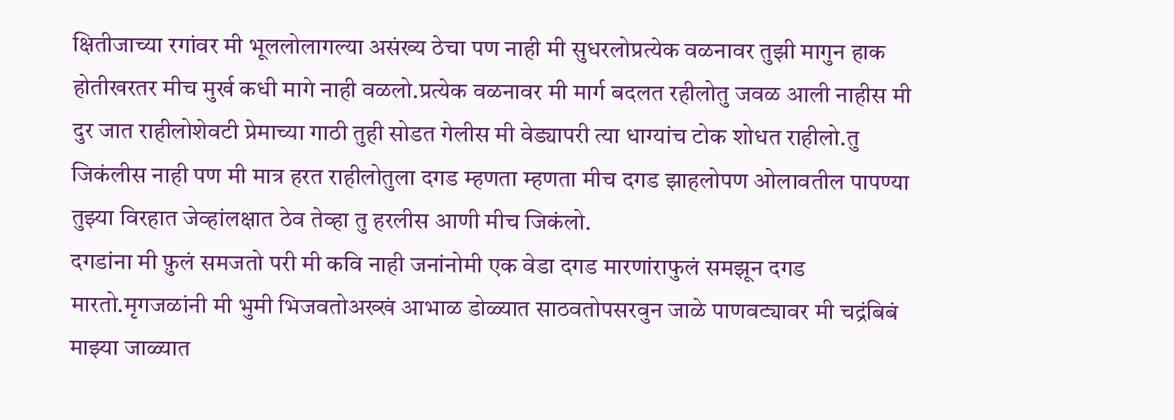क्षितीजाच्या रगांवर मी भूललोलागल्या असंख्य ठेचा पण नाही मी सुधरलोप्रत्येक वळनावर तुझी मागुन हाक होतीखरतर मीच मुर्ख कधी मागे नाही वळलो.प्रत्येक वळनावर मी मार्ग बदलत रहीलोतु जवळ आली नाहीस मी दुर जात राहीलोशेवटी प्रेमाच्या गाठी तुही सोडत गेलीस मी वेड्यापरी त्या धाग्यांच टोक शोधत राहीलो.तु जिकंलीस नाही पण मी मात्र हरत राहीलोतुला दगड म्हणता म्हणता मीच दगड झाहलोपण ओलावतील पापण्या तुझ्या विरहात जेव्हांलक्षात ठेव तेव्हा तु हरलीस आणी मीच जिकंलो.
दगडांना मी फ़ुलं समजतो परी मी कवि नाही जनांनोमी एक वेडा दगड मारणांराफुलं समझून दगड मारतो.मृगजळांनी मी भुमी भिजवतोअख्खं आभाळ डोळ्यात साठवतोपसरवुन जाळे पाणवट्यावर मी चद्रंबिबं माझ्या जाळ्यात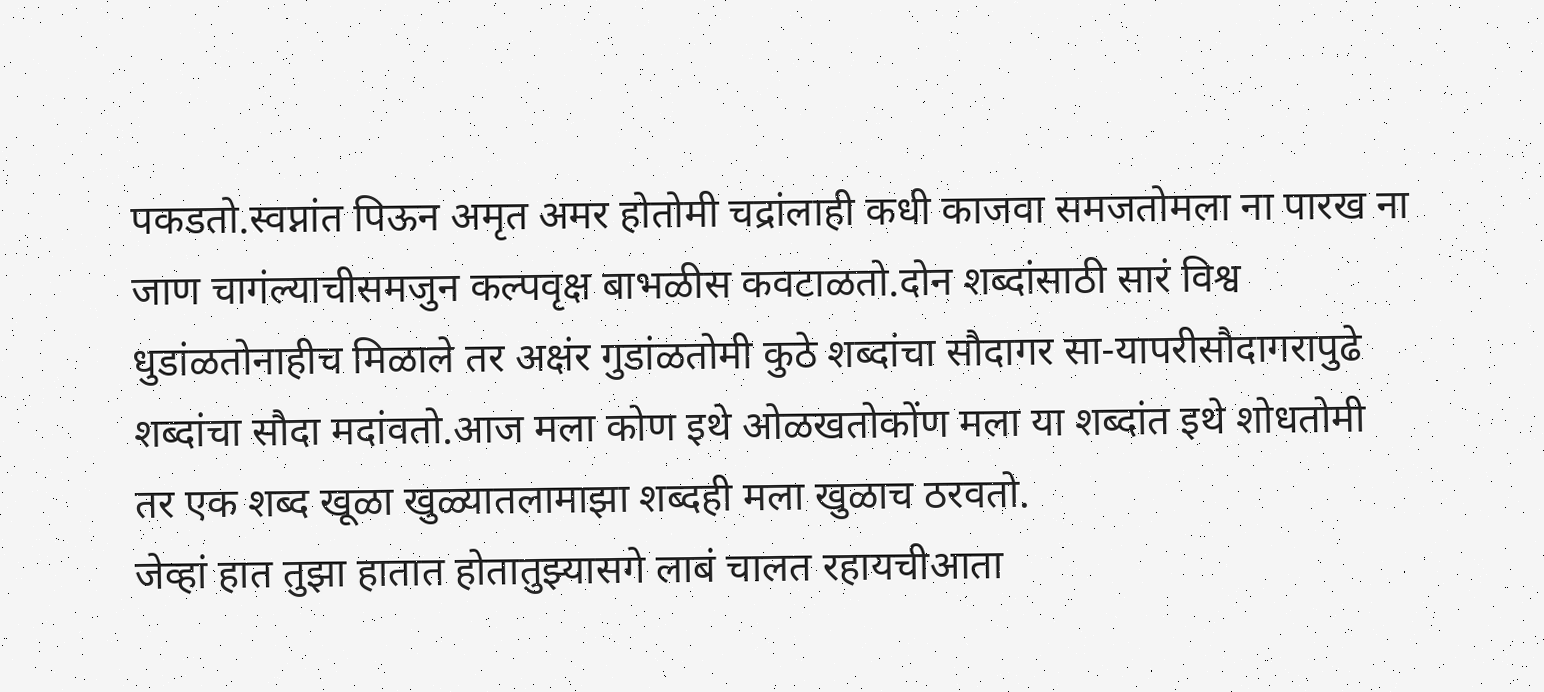पकडतो.स्वप्नांत पिऊन अमृत अमर होतोमी चद्रांलाही कधी काजवा समजतोमला ना पारख ना जाण चागंल्याचीसमजुन कल्पवृक्ष बाभळीस कवटाळतो.दोन शब्दांसाठी सारं विश्व धुडांळतोनाहीच मिळाले तर अक्षंर गुडांळतोमी कुठे शब्दांचा सौदागर सा-यापरीसौदागरापुढे शब्दांचा सौदा मदांवतो.आज मला कोण इथे ओळखतोकोंण मला या शब्दांत इथे शोधतोमी तर एक शब्द खूळा खुळ्यातलामाझा शब्दही मला खुळाच ठरवतो.
जेव्हां हात तुझा हातात होतातुझ्यासगे लाबं चालत रहायचीआता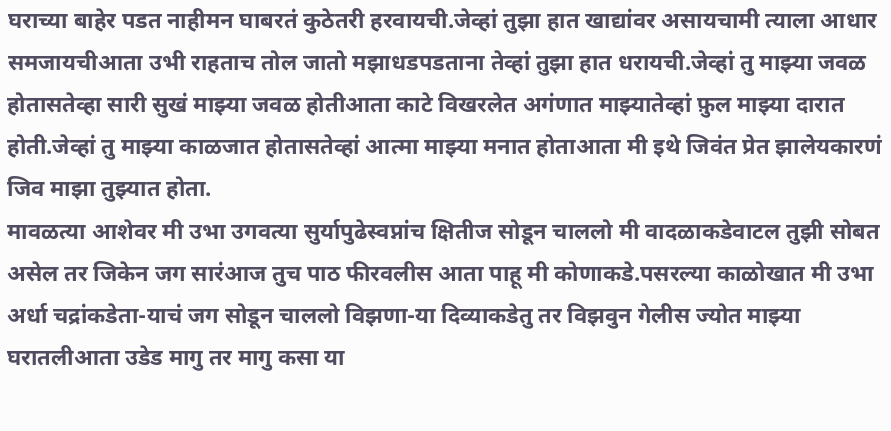घराच्या बाहेर पडत नाहीमन घाबरतं कुठेतरी हरवायची.जेव्हां तुझा हात खाद्यांवर असायचामी त्याला आधार समजायचीआता उभी राहताच तोल जातो मझाधडपडताना तेव्हां तुझा हात धरायची.जेव्हां तु माझ्या जवळ होतासतेव्हा सारी सुखं माझ्या जवळ होतीआता काटे विखरलेत अगंणात माझ्यातेव्हां फ़ुल माझ्या दारात होती.जेव्हां तु माझ्या काळजात होतासतेव्हां आत्मा माझ्या मनात होताआता मी इथे जिवंत प्रेत झालेयकारणं जिव माझा तुझ्यात होता.
मावळत्या आशेवर मी उभा उगवत्या सुर्यापुढेस्वप्नांच क्षितीज सोडून चाललो मी वादळाकडेवाटल तुझी सोबत असेल तर जिकेन जग सारंआज तुच पाठ फीरवलीस आता पाहू मी कोणाकडे.पसरल्या काळोखात मी उभा अर्धा चद्रांकडेता-याचं जग सोडून चाललो विझणा-या दिव्याकडेतु तर विझवुन गेलीस ज्योत माझ्या घरातलीआता उडेड मागु तर मागु कसा या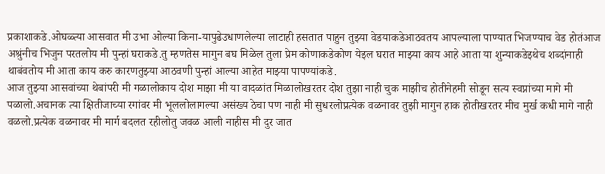प्रकाशाकडे.ओघळ्त्या आसवात मी उभा ओल्या किना-यापुढेउधाणलेल्या लाटाही हसतात पाहुन तुझ्या वेडयाकडेआठवतय आपल्याला पाण्यात भिजण्याच वेड होतंआज अश्रुंनीच भिजुन परतलोय मी पुन्हां घराकडे.तु म्हणतेस मागुन बघ मिळेल तुला प्रेम कोणाकडेकोण येइल घरात माझ्या काय आहे आता या शुन्याकडेइथेच शब्दांनाही थाबंवतोय मी आता काय करु कारणतुझ्या आठवणी पुन्हां आल्या आहेत माझ्या पापण्यांकडे.
आज तुझ्या आसवांच्या थेबांपरी मी गळालोकाय दोश माझा मी या वादळांत मिळालोखरतर दोश तुझा नाही चुक माझीच होतीनेहमी सोडून सत्य स्वप्नांच्या मागे मी पळालो.अचानक त्या क्षितीजाच्या रगांवर मी भूललोलागल्या असंख्य ठेचा पण नाही मी सुधरलोप्रत्येक वळनावर तुझी मागुन हाक होतीखरतर मीच मुर्ख कधी मागे नाही वळलो.प्रत्येक वळनावर मी मार्ग बदलत रहीलोतु जवळ आली नाहीस मी दुर जात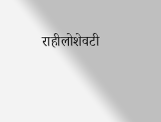राहीलोशेवटी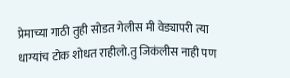प्रेमाच्या गाठी तुही सोडत गेलीस मी वेड्यापरी त्या धाग्यांच टोक शोधत राहीलो.तु जिकंलीस नाही पण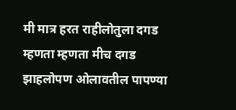मी मात्र हरत राहीलोतुला दगड म्हणता म्हणता मीच दगड झाहलोपण ओलावतील पापण्या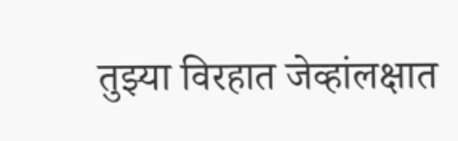तुझ्या विरहात जेव्हांलक्षात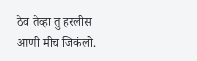ठेव तेव्हा तु हरलीस आणी मीच जिकंलो.